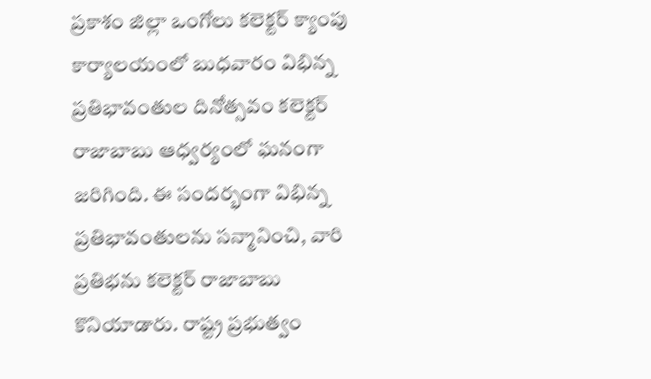ప్రకాశం జిల్లా ఒంగోలు కలెక్టర్ క్యాంపు కార్యాలయంలో బుధవారం విభిన్న ప్రతిభావంతుల దినోత్సవం కలెక్టర్ రాజాబాబు ఆధ్వర్యంలో ఘనంగా జరిగింది. ఈ సందర్భంగా విభిన్న ప్రతిభావంతులను సన్మానించి, వారి ప్రతిభను కలెక్టర్ రాజాబాబు కొనియాడారు. రాష్ట్ర ప్రభుత్వం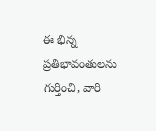ఈ భిన్న ప్రతిభావంతులను గుర్తించి, వారి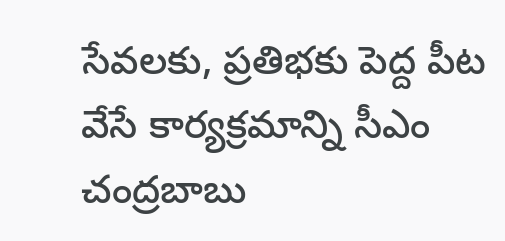సేవలకు, ప్రతిభకు పెద్ద పీట వేసే కార్యక్రమాన్ని సీఎం చంద్రబాబు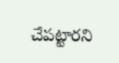చేపట్టారని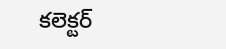కలెక్టర్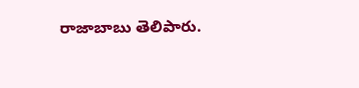రాజాబాబు తెలిపారు.